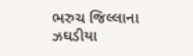ભરુચ જિલ્લાના ઝઘડીયા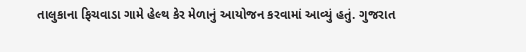તાલુકાના ફિચવાડા ગામે હેલ્થ કેર મેળાનું આયોજન કરવામાં આવ્યું હતું. ગુજરાત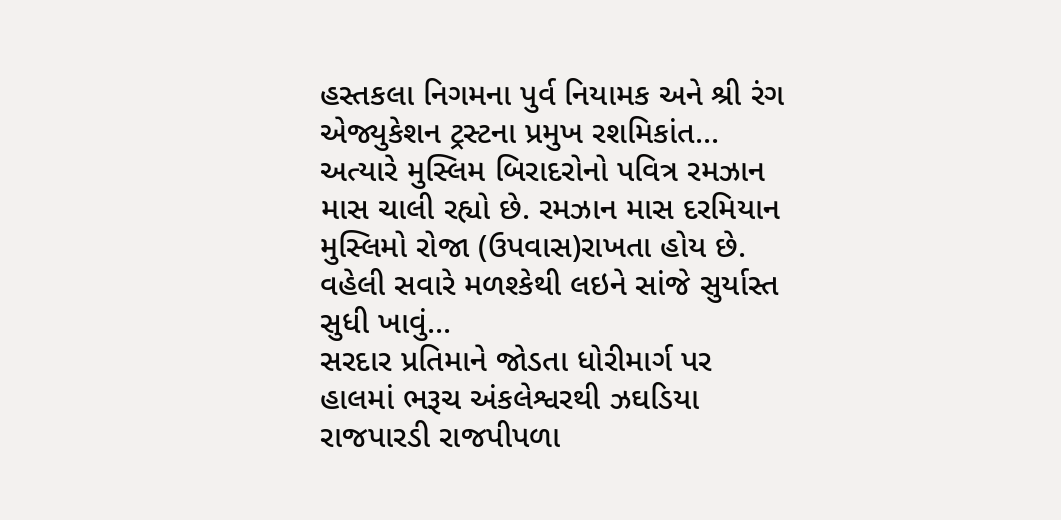હસ્તકલા નિગમના પુર્વ નિયામક અને શ્રી રંગ એજ્યુકેશન ટ્રસ્ટના પ્રમુખ રશમિકાંત...
અત્યારે મુસ્લિમ બિરાદરોનો પવિત્ર રમઝાન માસ ચાલી રહ્યો છે. રમઝાન માસ દરમિયાન મુસ્લિમો રોજા (ઉપવાસ)રાખતા હોય છે. વહેલી સવારે મળશ્કેથી લઇને સાંજે સુર્યાસ્ત સુધી ખાવું...
સરદાર પ્રતિમાને જોડતા ધોરીમાર્ગ પર હાલમાં ભરૂચ અંકલેશ્વરથી ઝઘડિયા રાજપારડી રાજપીપળા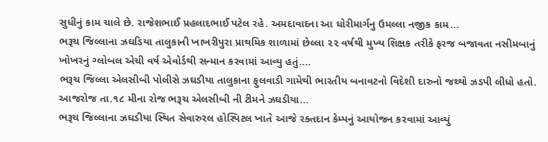સુધીનું કામ ચાલે છે. રાજેશભાઈ પ્રહલાદભાઈ પટેલ રહે. અમદાવાદના આ ધોરીમાર્ગનુ ઉમલ્લા નજીક કામ...
ભરૂચ જિલ્લાના ઝઘડિયા તાલુકાની ખાખરીપુરા પ્રાથમિક શાળામાં છેલ્લા ૨૨ વર્ષથી મુખ્ય શિક્ષક તરીકે ફરજ બજાવતા નસીમબાનું ખોખરનું ગ્લોબલ એચી વર્ષ એવોર્ડથી સન્માન કરવામાં આવ્યુ હતું....
ભરૂચ જિલ્લા એલસીબી પોલીસે ઝઘડીયા તાલુકાના ફુલવાડી ગામેથી ભારતીય બનાવટનો વિદેશી દારુનો જથ્થો ઝડપી લીધો હતો. આજરોજ તા.૧૮ મીના રોજ ભરૂચ એલસીબી ની ટીમને ઝઘડીયા...
ભરૂચ જિલ્લાના ઝઘડીયા સ્થિત સેવારુરલ હોસ્પિટલ ખાતે આજે રક્તદાન કેમ્પનું આયોજન કરવામાં આવ્યું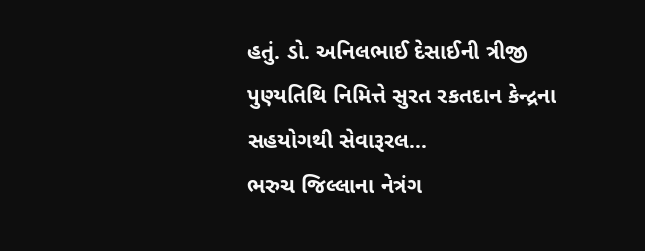હતું. ડો. અનિલભાઈ દેસાઈની ત્રીજી પુણ્યતિથિ નિમિત્તે સુરત રકતદાન કેન્દ્રના સહયોગથી સેવારૂરલ...
ભરુચ જિલ્લાના નેત્રંગ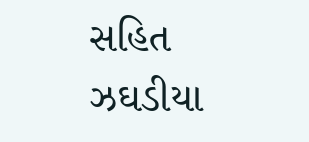સહિત ઝઘડીયા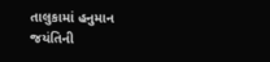તાલુકામાં હનુમાન જયંતિની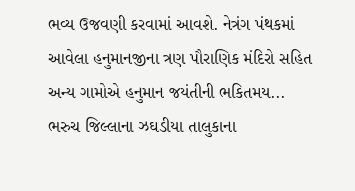ભવ્ય ઉજવણી કરવામાં આવશે. નેત્રંગ પંથકમાં આવેલા હનુમાનજીના ત્રણ પૌરાણિક મંદિરો સહિત અન્ય ગામોએ હનુમાન જયંતીની ભકિતમય...
ભરુચ જિલ્લાના ઝઘડીયા તાલુકાના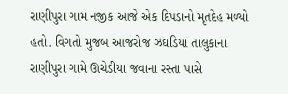રાણીપુરા ગામ નજીક આજે એક દિપડાનો મૃતદેહ મળ્યો હતો. વિગતો મુજબ આજરોજ ઝઘડિયા તાલુકાના રાણીપુરા ગામે ઊચેડીયા જવાના રસ્તા પાસે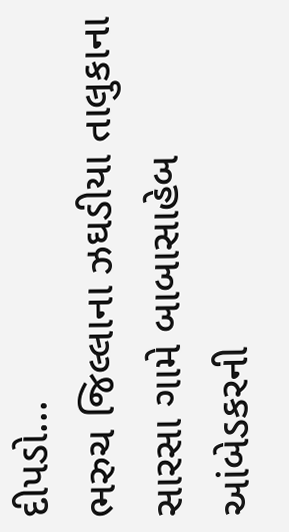દીપડો...
ભરુચ જિલ્લાના ઝઘડીયા તાલુકાના સારસા ગામે બાબાસાહેબ આંબેડકરની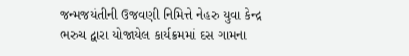જન્મજયંતીની ઉજવણી નિમિત્તે નેહરુ યુવા કેન્દ્ર ભરુચ દ્વારા યોજાયેલ કાર્યક્રમમાં દસ ગામના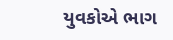યુવકોએ ભાગ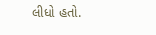લીધો હતો.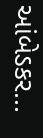આંબેડકર...